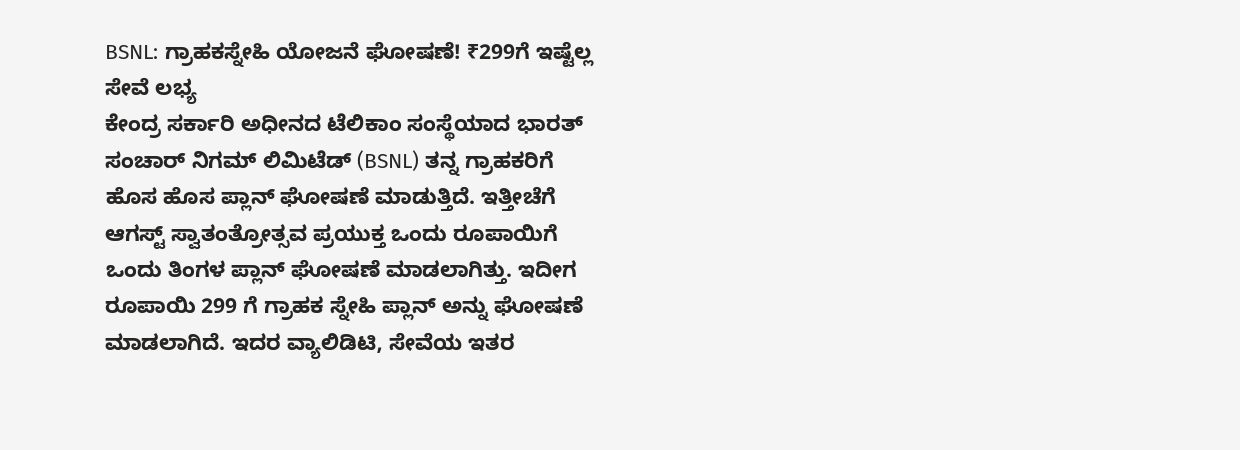BSNL: ಗ್ರಾಹಕಸ್ನೇಹಿ ಯೋಜನೆ ಘೋಷಣೆ! ₹299ಗೆ ಇಷ್ಟೆಲ್ಲ ಸೇವೆ ಲಭ್ಯ
ಕೇಂದ್ರ ಸರ್ಕಾರಿ ಅಧೀನದ ಟೆಲಿಕಾಂ ಸಂಸ್ಥೆಯಾದ ಭಾರತ್ ಸಂಚಾರ್ ನಿಗಮ್ ಲಿಮಿಟೆಡ್ (BSNL) ತನ್ನ ಗ್ರಾಹಕರಿಗೆ ಹೊಸ ಹೊಸ ಪ್ಲಾನ್ ಘೋಷಣೆ ಮಾಡುತ್ತಿದೆ. ಇತ್ತೀಚೆಗೆ ಆಗಸ್ಟ್ ಸ್ವಾತಂತ್ರೋತ್ಸವ ಪ್ರಯುಕ್ತ ಒಂದು ರೂಪಾಯಿಗೆ ಒಂದು ತಿಂಗಳ ಪ್ಲಾನ್ ಘೋಷಣೆ ಮಾಡಲಾಗಿತ್ತು. ಇದೀಗ ರೂಪಾಯಿ 299 ಗೆ ಗ್ರಾಹಕ ಸ್ನೇಹಿ ಪ್ಲಾನ್ ಅನ್ನು ಘೋಷಣೆ ಮಾಡಲಾಗಿದೆ. ಇದರ ವ್ಯಾಲಿಡಿಟಿ, ಸೇವೆಯ ಇತರ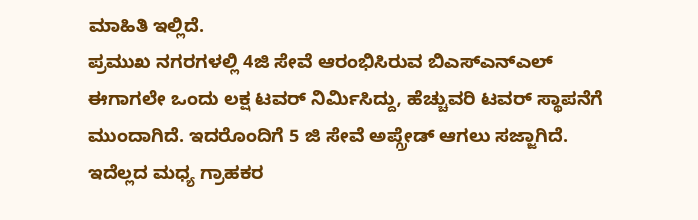ಮಾಹಿತಿ ಇಲ್ಲಿದೆ.
ಪ್ರಮುಖ ನಗರಗಳಲ್ಲಿ 4ಜಿ ಸೇವೆ ಆರಂಭಿಸಿರುವ ಬಿಎಸ್ಎನ್ಎಲ್ ಈಗಾಗಲೇ ಒಂದು ಲಕ್ಷ ಟವರ್ ನಿರ್ಮಿಸಿದ್ದು, ಹೆಚ್ಚುವರಿ ಟವರ್ ಸ್ಥಾಪನೆಗೆ ಮುಂದಾಗಿದೆ. ಇದರೊಂದಿಗೆ 5 ಜಿ ಸೇವೆ ಅಪ್ಗ್ರೇಡ್ ಆಗಲು ಸಜ್ಜಾಗಿದೆ. ಇದೆಲ್ಲದ ಮಧ್ಯ ಗ್ರಾಹಕರ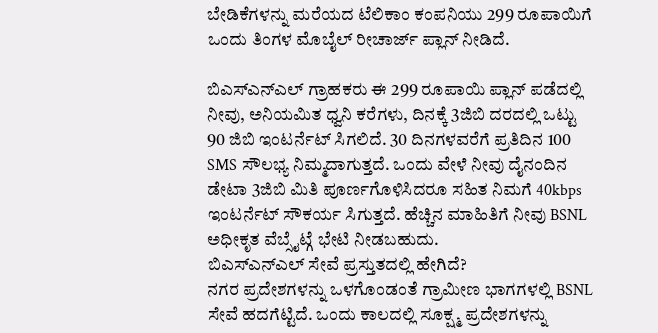ಬೇಡಿಕೆಗಳನ್ನು ಮರೆಯದ ಟೆಲಿಕಾಂ ಕಂಪನಿಯು 299 ರೂಪಾಯಿಗೆ ಒಂದು ತಿಂಗಳ ಮೊಬೈಲ್ ರೀಚಾರ್ಜ್ ಪ್ಲಾನ್ ನೀಡಿದೆ.

ಬಿಎಸ್ಎನ್ಎಲ್ ಗ್ರಾಹಕರು ಈ 299 ರೂಪಾಯಿ ಪ್ಲಾನ್ ಪಡೆದಲ್ಲಿ ನೀವು, ಅನಿಯಮಿತ ಧ್ವನಿ ಕರೆಗಳು, ದಿನಕ್ಕೆ 3ಜಿಬಿ ದರದಲ್ಲಿ ಒಟ್ಟು 90 ಜಿಬಿ ಇಂಟರ್ನೆಟ್ ಸಿಗಲಿದೆ. 30 ದಿನಗಳವರೆಗೆ ಪ್ರತಿದಿನ 100 SMS ಸೌಲಭ್ಯ ನಿಮ್ಮದಾಗುತ್ತದೆ. ಒಂದು ವೇಳೆ ನೀವು ದೈನಂದಿನ ಡೇಟಾ 3ಜಿಬಿ ಮಿತಿ ಪೂರ್ಣಗೊಳಿಸಿದರೂ ಸಹಿತ ನಿಮಗೆ 40kbps ಇಂಟರ್ನೆಟ್ ಸೌಕರ್ಯ ಸಿಗುತ್ತದೆ. ಹೆಚ್ಚಿನ ಮಾಹಿತಿಗೆ ನೀವು BSNL ಅಧೀಕೃತ ವೆಬ್ಸೈಟ್ಗೆ ಭೇಟಿ ನೀಡಬಹುದು.
ಬಿಎಸ್ಎನ್ಎಲ್ ಸೇವೆ ಪ್ರಸ್ತುತದಲ್ಲಿ ಹೇಗಿದೆ?
ನಗರ ಪ್ರದೇಶಗಳನ್ನು ಒಳಗೊಂಡಂತೆ ಗ್ರಾಮೀಣ ಭಾಗಗಳಲ್ಲಿ BSNL ಸೇವೆ ಹದಗೆಟ್ಟಿದೆ. ಒಂದು ಕಾಲದಲ್ಲಿ ಸೂಕ್ಷ್ಮ ಪ್ರದೇಶಗಳನ್ನು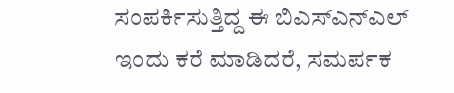ಸಂಪರ್ಕಿಸುತ್ತಿದ್ದ ಈ ಬಿಎಸ್ಎನ್ಎಲ್ ಇಂದು ಕರೆ ಮಾಡಿದರೆ, ಸಮರ್ಪಕ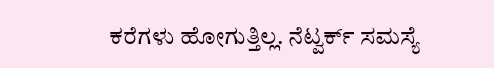ಕರೆಗಳು ಹೋಗುತ್ತಿಲ್ಲ. ನೆಟ್ವರ್ಕ್ ಸಮಸ್ಯೆ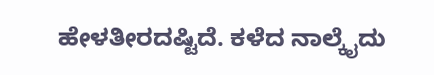ಹೇಳತೀರದಷ್ಟಿದೆ. ಕಳೆದ ನಾಲ್ಕೈದು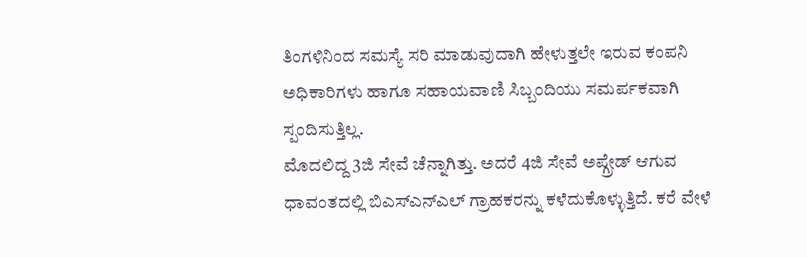ತಿಂಗಳಿನಿಂದ ಸಮಸ್ಯೆ ಸರಿ ಮಾಡುವುದಾಗಿ ಹೇಳುತ್ತಲೇ ಇರುವ ಕಂಪನಿ ಅಧಿಕಾರಿಗಳು ಹಾಗೂ ಸಹಾಯವಾಣಿ ಸಿಬ್ಬಂದಿಯು ಸಮರ್ಪಕವಾಗಿ ಸ್ಪಂದಿಸುತ್ತಿಲ್ಲ.
ಮೊದಲಿದ್ದ 3ಜಿ ಸೇವೆ ಚೆನ್ನಾಗಿತ್ತು. ಅದರೆ 4ಜಿ ಸೇವೆ ಅಪ್ಗ್ರೇಡ್ ಆಗುವ ಧಾವಂತದಲ್ಲಿ ಬಿಎಸ್ಎನ್ಎಲ್ ಗ್ರಾಹಕರನ್ನು ಕಳೆದುಕೊಳ್ಳುತ್ತಿದೆ. ಕರೆ ವೇಳೆ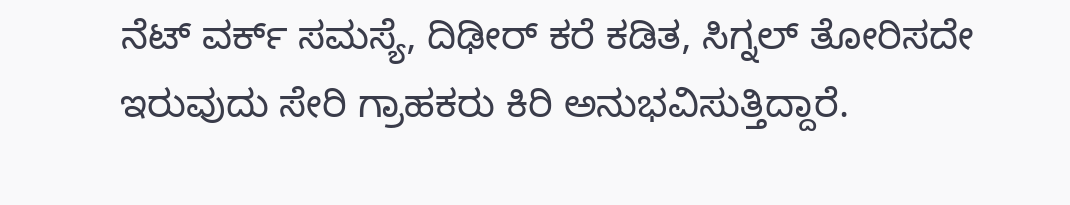ನೆಟ್ ವರ್ಕ್ ಸಮಸ್ಯೆ, ದಿಢೀರ್ ಕರೆ ಕಡಿತ, ಸಿಗ್ನಲ್ ತೋರಿಸದೇ ಇರುವುದು ಸೇರಿ ಗ್ರಾಹಕರು ಕಿರಿ ಅನುಭವಿಸುತ್ತಿದ್ದಾರೆ.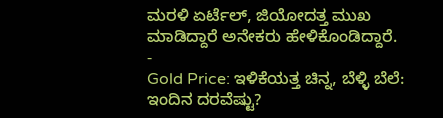ಮರಳಿ ಏರ್ಟೆಲ್, ಜಿಯೋದತ್ತ ಮುಖ ಮಾಡಿದ್ದಾರೆ ಅನೇಕರು ಹೇಳಿಕೊಂಡಿದ್ದಾರೆ.
-
Gold Price: ಇಳಿಕೆಯತ್ತ ಚಿನ್ನ, ಬೆಳ್ಳಿ ಬೆಲೆ: ಇಂದಿನ ದರವೆಷ್ಟು?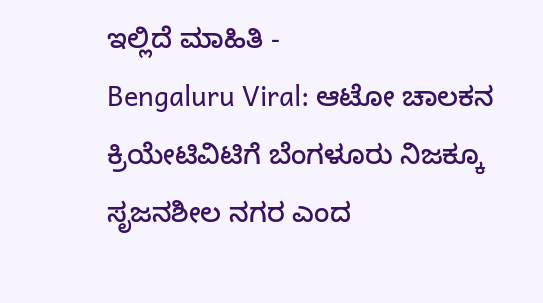ಇಲ್ಲಿದೆ ಮಾಹಿತಿ -
Bengaluru Viral: ಆಟೋ ಚಾಲಕನ ಕ್ರಿಯೇಟಿವಿಟಿಗೆ ಬೆಂಗಳೂರು ನಿಜಕ್ಕೂ ಸೃಜನಶೀಲ ನಗರ ಎಂದ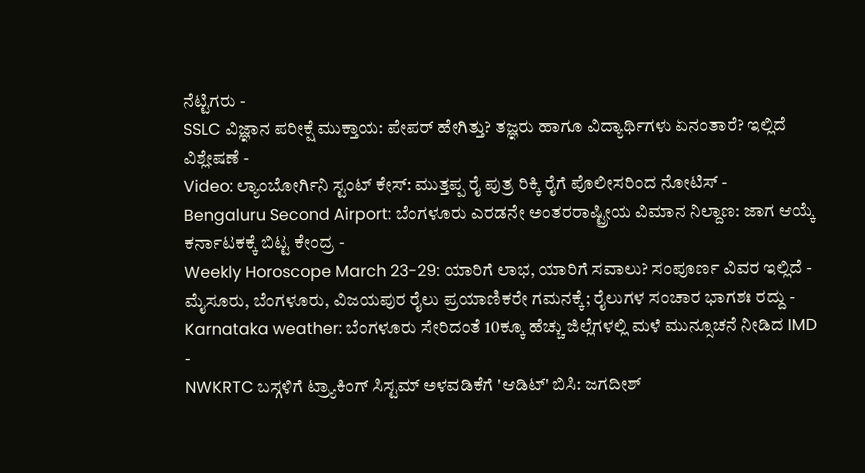ನೆಟ್ಟಿಗರು -
SSLC ವಿಜ್ಞಾನ ಪರೀಕ್ಷೆ ಮುಕ್ತಾಯ: ಪೇಪರ್ ಹೇಗಿತ್ತು? ತಜ್ಞರು ಹಾಗೂ ವಿದ್ಯಾರ್ಥಿಗಳು ಏನಂತಾರೆ? ಇಲ್ಲಿದೆ ವಿಶ್ಲೇಷಣೆ -
Video: ಲ್ಯಾಂಬೋರ್ಗಿನಿ ಸ್ಟಂಟ್ ಕೇಸ್: ಮುತ್ತಪ್ಪ ರೈ ಪುತ್ರ ರಿಕ್ಕಿ ರೈಗೆ ಪೊಲೀಸರಿಂದ ನೋಟಿಸ್ -
Bengaluru Second Airport: ಬೆಂಗಳೂರು ಎರಡನೇ ಅಂತರರಾಷ್ಟ್ರೀಯ ವಿಮಾನ ನಿಲ್ದಾಣ: ಜಾಗ ಆಯ್ಕೆ ಕರ್ನಾಟಕಕ್ಕೆ ಬಿಟ್ಟ ಕೇಂದ್ರ -
Weekly Horoscope March 23-29: ಯಾರಿಗೆ ಲಾಭ, ಯಾರಿಗೆ ಸವಾಲು? ಸಂಪೂರ್ಣ ವಿವರ ಇಲ್ಲಿದೆ -
ಮೈಸೂರು, ಬೆಂಗಳೂರು, ವಿಜಯಪುರ ರೈಲು ಪ್ರಯಾಣಿಕರೇ ಗಮನಕ್ಕೆ; ರೈಲುಗಳ ಸಂಚಾರ ಭಾಗಶಃ ರದ್ದು -
Karnataka weather: ಬೆಂಗಳೂರು ಸೇರಿದಂತೆ 10ಕ್ಕೂ ಹೆಚ್ಚು ಜಿಲ್ಲೆಗಳಲ್ಲಿ ಮಳೆ ಮುನ್ಸೂಚನೆ ನೀಡಿದ IMD -
NWKRTC ಬಸ್ಗಳಿಗೆ ಟ್ರ್ಯಾಕಿಂಗ್ ಸಿಸ್ಟಮ್ ಅಳವಡಿಕೆಗೆ 'ಆಡಿಟ್' ಬಿಸಿ: ಜಗದೀಶ್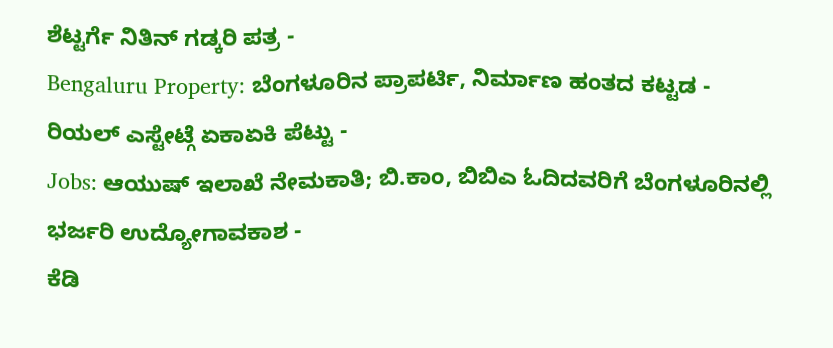ಶೆಟ್ಟರ್ಗೆ ನಿತಿನ್ ಗಡ್ಕರಿ ಪತ್ರ -
Bengaluru Property: ಬೆಂಗಳೂರಿನ ಪ್ರಾಪರ್ಟಿ, ನಿರ್ಮಾಣ ಹಂತದ ಕಟ್ಟಡ - ರಿಯಲ್ ಎಸ್ಟೇಟ್ಗೆ ಏಕಾಏಕಿ ಪೆಟ್ಟು -
Jobs: ಆಯುಷ್ ಇಲಾಖೆ ನೇಮಕಾತಿ; ಬಿ.ಕಾಂ, ಬಿಬಿಎ ಓದಿದವರಿಗೆ ಬೆಂಗಳೂರಿನಲ್ಲಿ ಭರ್ಜರಿ ಉದ್ಯೋಗಾವಕಾಶ -
ಕೆಡಿ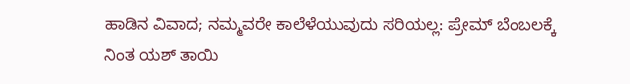ಹಾಡಿನ ವಿವಾದ; ನಮ್ಮವರೇ ಕಾಲೆಳೆಯುವುದು ಸರಿಯಲ್ಲ: ಪ್ರೇಮ್ ಬೆಂಬಲಕ್ಕೆ ನಿಂತ ಯಶ್ ತಾಯಿ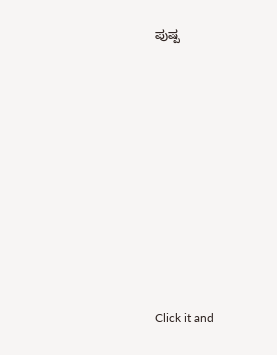ಪುಷ್ಪ












Click it and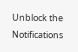Unblock the Notifications